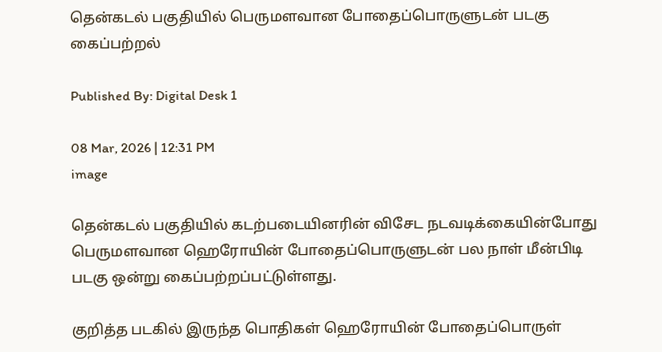தென்கடல் பகுதியில் பெருமளவான போதைப்பொருளுடன் படகு கைப்பற்றல்

Published By: Digital Desk 1

08 Mar, 2026 | 12:31 PM
image

தென்கடல் பகுதியில் கடற்படையினரின் விசேட நடவடிக்கையின்போது பெருமளவான ஹெரோயின் போதைப்பொருளுடன் பல நாள் மீன்பிடி படகு ஒன்று கைப்பற்றப்பட்டுள்ளது.

குறித்த படகில் இருந்த பொதிகள் ஹெரோயின் போதைப்பொருள்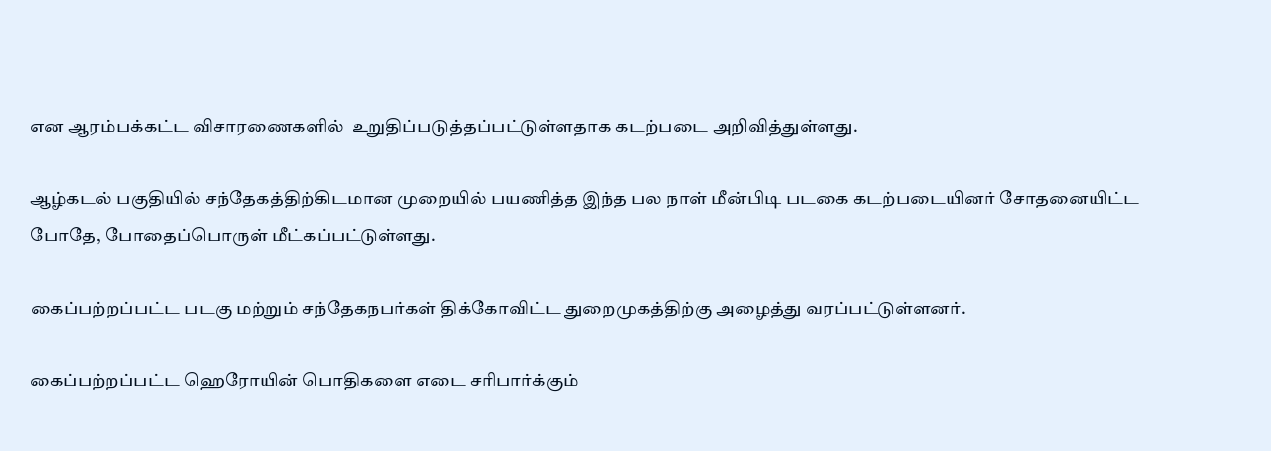என ஆரம்பக்கட்ட விசாரணைகளில்  உறுதிப்படுத்தப்பட்டுள்ளதாக கடற்படை அறிவித்துள்ளது.

ஆழ்கடல் பகுதியில் சந்தேகத்திற்கிடமான முறையில் பயணித்த இந்த பல நாள் மீன்பிடி படகை கடற்படையினர் சோதனையிட்ட போதே, போதைப்பொருள் மீட்கப்பட்டுள்ளது.

கைப்பற்றப்பட்ட படகு மற்றும் சந்தேகநபர்கள் திக்கோவிட்ட துறைமுகத்திற்கு அழைத்து வரப்பட்டுள்ளனர்.

கைப்பற்றப்பட்ட ஹெரோயின் பொதிகளை எடை சரிபார்க்கும்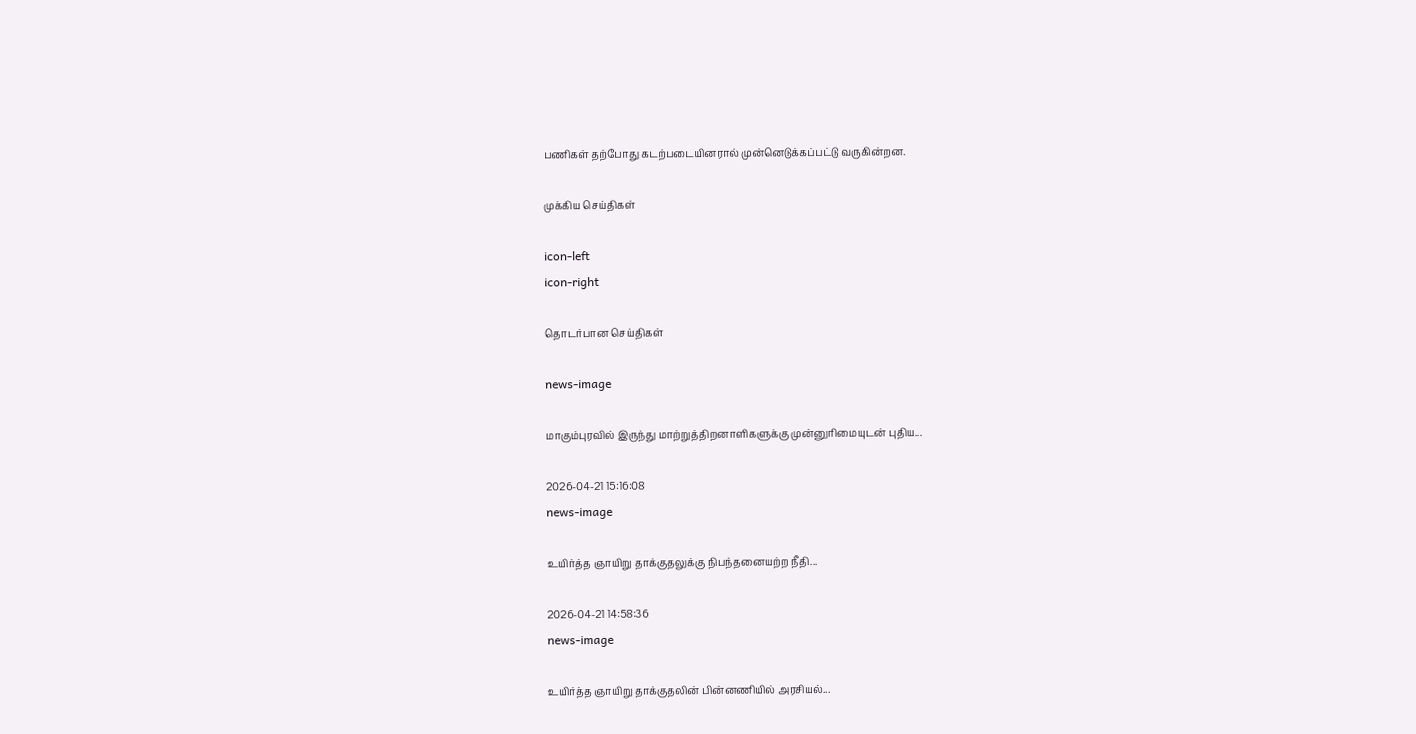பணிகள் தற்போது கடற்படையினரால் முன்னெடுக்கப்பட்டு வருகின்றன.

முக்கிய செய்திகள்

icon-left
icon-right

தொடர்பான செய்திகள்

news-image

மாகும்புரவில் இருந்து மாற்றுத்திறனாளிகளுக்கு முன்னுரிமையுடன் புதிய...

2026-04-21 15:16:08
news-image

உயிர்த்த ஞாயிறு தாக்குதலுக்கு நிபந்தனையற்ற நீதி...

2026-04-21 14:58:36
news-image

உயிர்த்த ஞாயிறு தாக்குதலின் பின்னணியில் அரசியல்...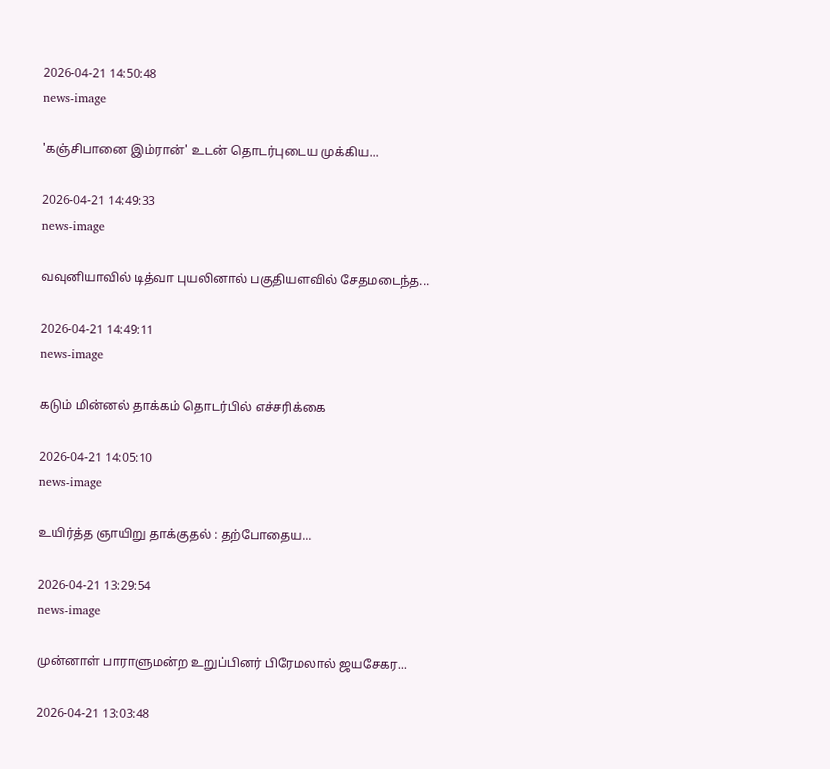2026-04-21 14:50:48
news-image

'கஞ்சிபானை இம்ரான்' உடன் தொடர்புடைய முக்கிய...

2026-04-21 14:49:33
news-image

வவுனியாவில் டித்வா புயலினால் பகுதியளவில் சேதமடைந்த...

2026-04-21 14:49:11
news-image

கடும் மின்னல் தாக்கம் தொடர்பில் எச்சரிக்கை

2026-04-21 14:05:10
news-image

உயிர்த்த ஞாயிறு தாக்குதல் : தற்போதைய...

2026-04-21 13:29:54
news-image

முன்னாள் பாராளுமன்ற உறுப்பினர் பிரேமலால் ஜயசேகர...

2026-04-21 13:03:48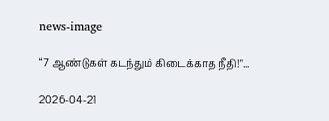news-image

“7 ஆண்டுகள் கடந்தும் கிடைக்காத நீதி!"...

2026-04-21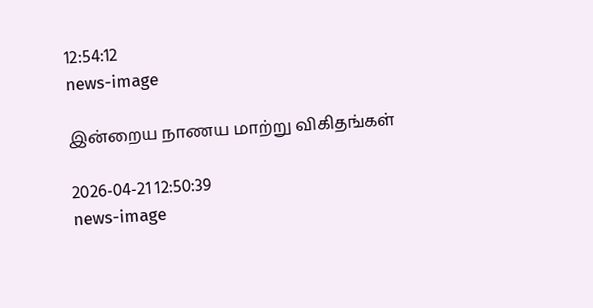12:54:12
news-image

இன்றைய நாணய மாற்று விகிதங்கள்

2026-04-21 12:50:39
news-image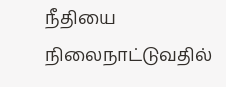நீதியை நிலைநாட்டுவதில்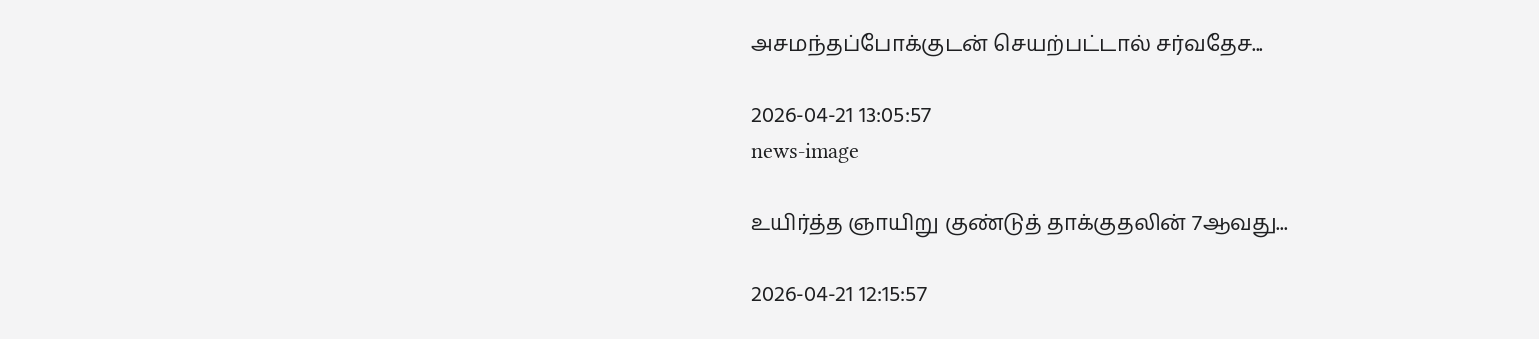அசமந்தப்போக்குடன் செயற்பட்டால் சர்வதேச...

2026-04-21 13:05:57
news-image

உயிர்த்த ஞாயிறு குண்டுத் தாக்குதலின் 7ஆவது...

2026-04-21 12:15:57